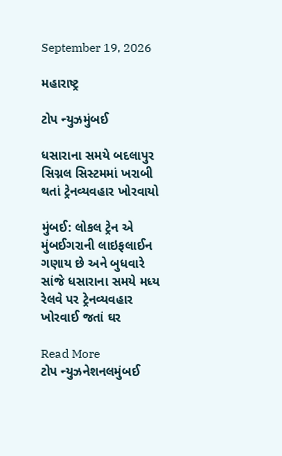September 19, 2026

મહારાષ્ટ્ર

ટોપ ન્યુઝમુંબઈ

ધસારાના સમયે બદલાપુર સિગ્નલ સિસ્ટમમાં ખરાબી થતાં ટ્રેનવ્યવહાર ખોરવાયો

મુંબઈ: લોકલ ટ્રેન એ મુંબઈગરાની લાઇફલાઈન ગણાય છે અને બુધવારે સાંજે ધસારાના સમયે મધ્ય રેલવે પર ટ્રેનવ્યવહાર ખોરવાઈ જતાં ઘર

Read More
ટોપ ન્યુઝનેશનલમુંબઈ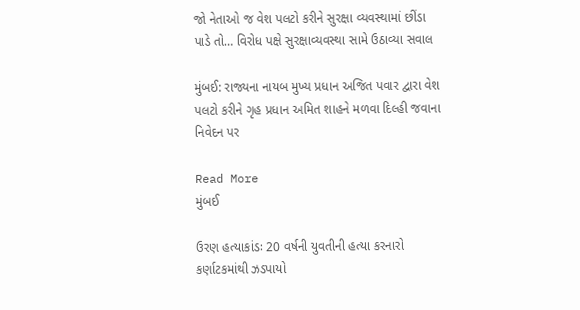જો નેતાઓ જ વેશ પલટો કરીને સુરક્ષા વ્યવસ્થામાં છીંડા પાડે તો… વિરોધ પક્ષે સુરક્ષાવ્યવસ્થા સામે ઉઠાવ્યા સવાલ

મુંબઈ: રાજ્યના નાયબ મુખ્ય પ્રધાન અજિત પવાર દ્વારા વેશ પલટો કરીને ગૃહ પ્રધાન અમિત શાહને મળવા દિલ્હી જવાના નિવેદન પર

Read More
મુંબઈ

ઉરણ હત્યાકાંડઃ 20 વર્ષની યુવતીની હત્યા કરનારો કર્ણાટકમાંથી ઝડપાયો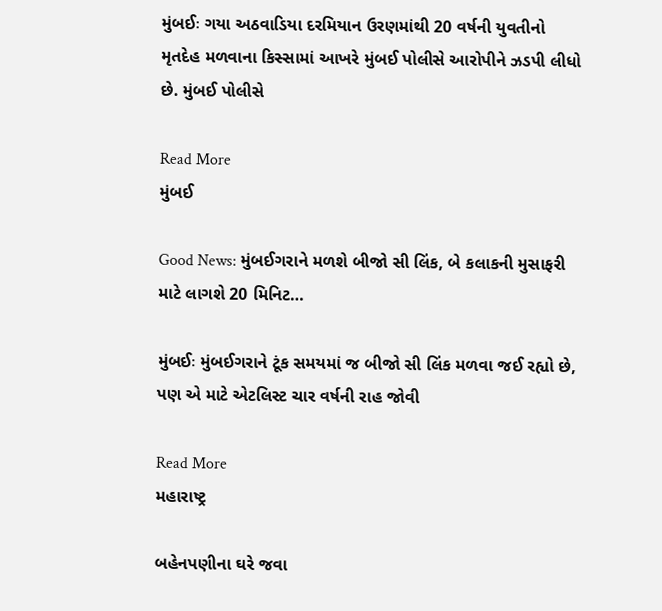મુંબઈઃ ગયા અઠવાડિયા દરમિયાન ઉરણમાંથી 20 વર્ષની યુવતીનો મૃતદેહ મળવાના કિસ્સામાં આખરે મુંબઈ પોલીસે આરોપીને ઝડપી લીધો છે. મુંબઈ પોલીસે

Read More
મુંબઈ

Good News: મુંબઈગરાને મળશે બીજો સી લિંક, બે કલાકની મુસાફરી માટે લાગશે 20 મિનિટ…

મુંબઈઃ મુંબઈગરાને ટૂંક સમયમાં જ બીજો સી લિંક મળવા જઈ રહ્યો છે, પણ એ માટે એટલિસ્ટ ચાર વર્ષની રાહ જોવી

Read More
મહારાષ્ટ્ર

બહેનપણીના ઘરે જવા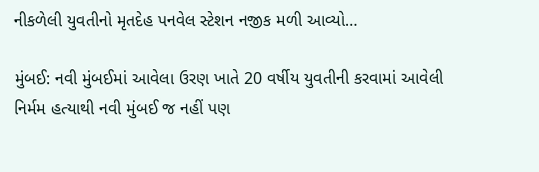નીકળેલી યુવતીનો મૃતદેહ પનવેલ સ્ટેશન નજીક મળી આવ્યો…

મુંબઈ: નવી મુંબઈમાં આવેલા ઉરણ ખાતે 20 વર્ષીય યુવતીની કરવામાં આવેલી નિર્મમ હત્યાથી નવી મુંબઈ જ નહીં પણ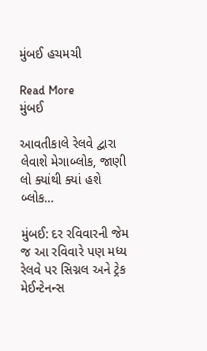મુંબઈ હચમચી

Read More
મુંબઈ

આવતીકાલે રેલવે દ્વારા લેવાશે મેગાબ્લોક, જાણી લો ક્યાંથી ક્યાં હશે બ્લોક…

મુંબઈ: દર રવિવારની જેમ જ આ રવિવારે પણ મધ્ય રેલવે પર સિગ્નલ અને ટ્રેક મેઈન્ટેનન્સ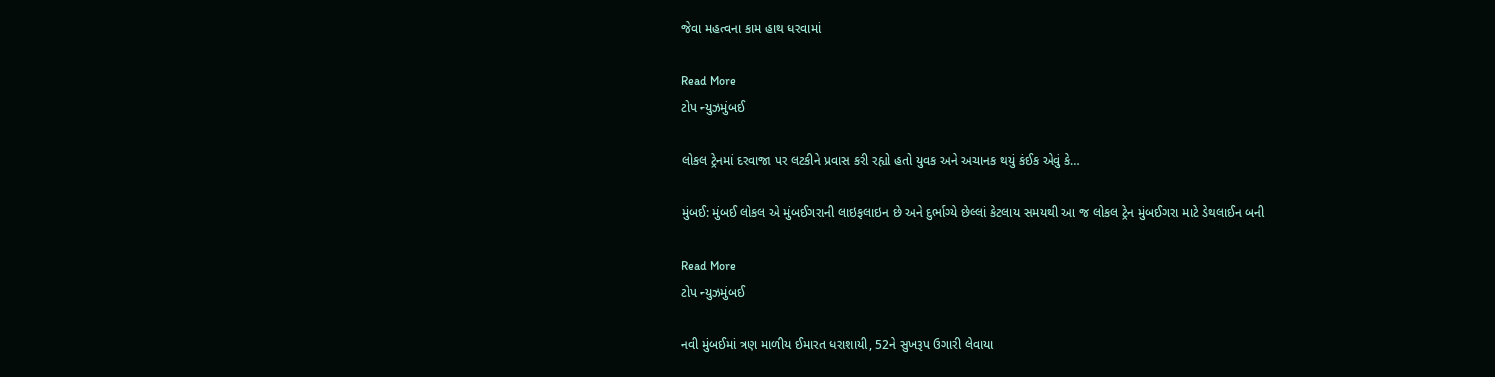જેવા મહત્વના કામ હાથ ધરવામાં

Read More
ટોપ ન્યુઝમુંબઈ

લોકલ ટ્રેનમાં દરવાજા પર લટકીને પ્રવાસ કરી રહ્યો હતો યુવક અને અચાનક થયું કંઈક એવું કે…

મુંબઈ: મુંબઈ લોકલ એ મુંબઈગરાની લાઇફલાઇન છે અને દુર્ભાગ્યે છેલ્લાં કેટલાય સમયથી આ જ લોકલ ટ્રેન મુંબઈગરા માટે ડેથલાઈન બની

Read More
ટોપ ન્યુઝમુંબઈ

નવી મુંબઈમાં ત્રણ માળીય ઈમારત ધરાશાયી, 52ને સુખરૂપ ઉગારી લેવાયા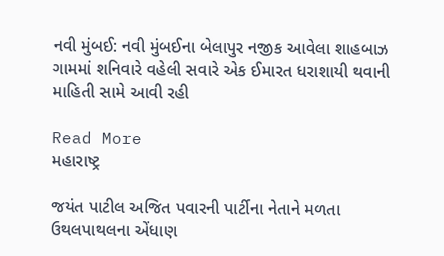નવી મુંબઈ: નવી મુંબઈના બેલાપુર નજીક આવેલા શાહબાઝ ગામમાં શનિવારે વહેલી સવારે એક ઈમારત ધરાશાયી થવાની માહિતી સામે આવી રહી

Read More
મહારાષ્ટ્ર

જયંત પાટીલ અજિત પવારની પાર્ટીના નેતાને મળતા ઉથલપાથલના એંધાણ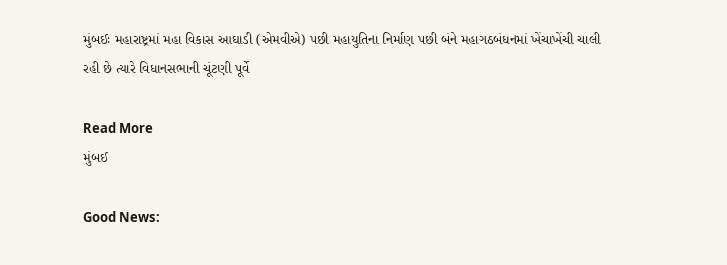મુંબઈઃ મહારાષ્ટ્રમાં મહા વિકાસ આઘાડી (એમવીએ) પછી મહાયુતિના નિર્માણ પછી બંને મહાગઠબંધનમાં ખેંચાખેંચી ચાલી રહી છે ત્યારે વિધાનસભાની ચૂંટણી પૂર્વે

Read More
મુંબઈ

Good News: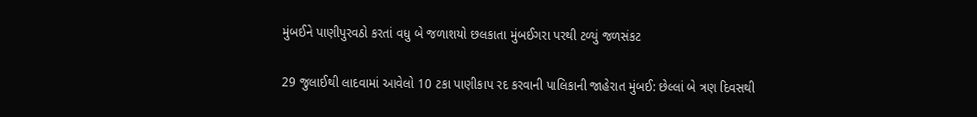મુંબઈને પાણીપુરવઠો કરતાં વધુ બે જળાશયો છલકાતા મુંબઈગરા પરથી ટળ્યું જળસંકટ

29 જુલાઈથી લાદવામાં આવેલો 10 ટકા પાણીકાપ રદ કરવાની પાલિકાની જાહેરાત મુંબઈ: છેલ્લાં બે ત્રણ દિવસથી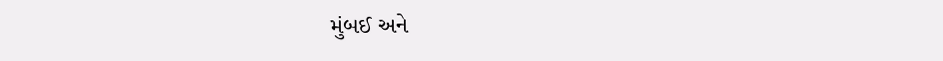મુંબઈ અને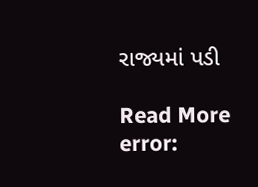રાજ્યમાં પડી

Read More
error: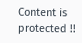Content is protected !!